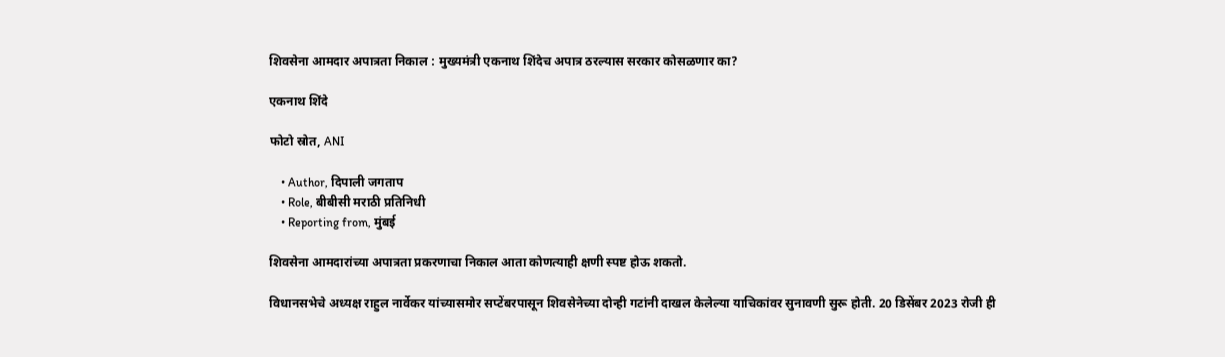शिवसेना आमदार अपात्रता निकाल : मुख्यमंत्री एकनाथ शिंदेच अपात्र ठरल्यास सरकार कोसळणार का?

एकनाथ शिंदे

फोटो स्रोत, ANI

    • Author, दिपाली जगताप
    • Role, बीबीसी मराठी प्रतिनिधी
    • Reporting from, मुंबई

शिवसेना आमदारांच्या अपात्रता प्रकरणाचा निकाल आता कोणत्याही क्षणी स्पष्ट होऊ शकतो.

विधानसभेचे अध्यक्ष राहुल नार्वेकर यांच्यासमोर सप्टेंबरपासून शिवसेनेच्या दोन्ही गटांनी दाखल केलेल्या याचिकांवर सुनावणी सुरू होती. 20 डिसेंबर 2023 रोजी ही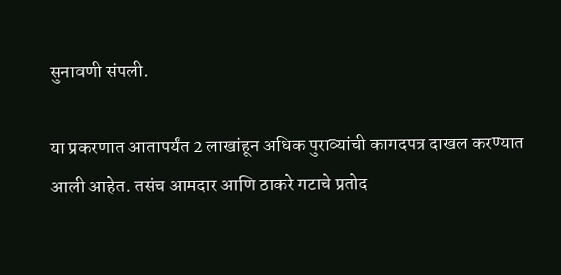सुनावणी संपली.

या प्रकरणात आतापर्यंत 2 लाखांहून अधिक पुराव्यांची कागदपत्र दाखल करण्यात आली आहेत. तसंच आमदार आणि ठाकरे गटाचे प्रतोद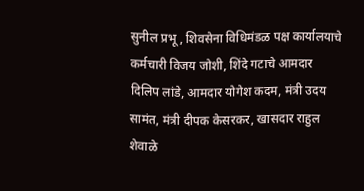सुनील प्रभू, शिवसेना विधिमंडळ पक्ष कार्यालयाचे कर्मचारी विजय जोशी, शिंदे गटाचे आमदार दिलिप लांडे, आमदार योगेश कदम, मंत्री उदय सामंत, मंत्री दीपक केसरकर, खासदार राहुल शेवाळे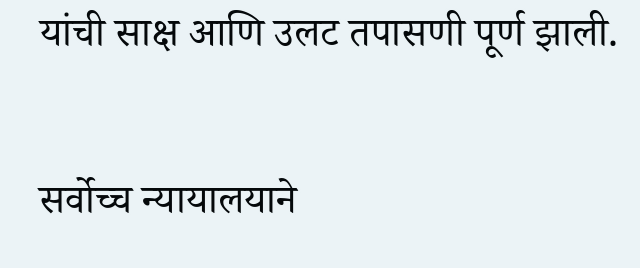यांची साक्ष आणि उलट तपासणी पूर्ण झाली.

सर्वोच्च न्यायालयाने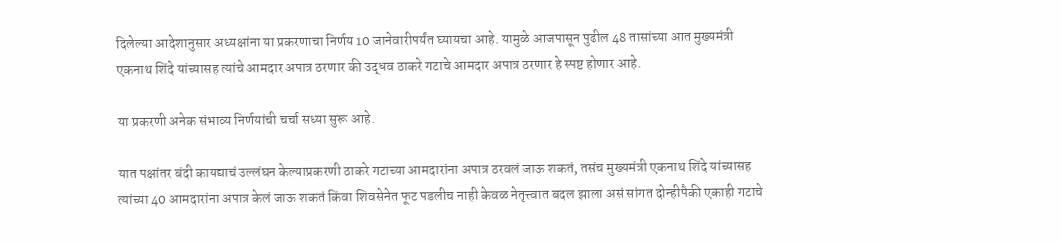दिलेल्या आदेशानुसार अध्यक्षांना या प्रकरणाचा निर्णय 10 जानेवारीपर्यंत घ्यायचा आहे. यामुळे आजपासून पुढील 48 तासांच्या आत मुख्यमंत्री एकनाथ शिंदे यांच्यासह त्यांचे आमदार अपात्र ठरणार की उद्धव ठाकरे गटाचे आमदार अपात्र ठरणार हे स्पष्ट होणार आहे.

या प्रकरणी अनेक संभाव्य निर्णयांची चर्चा सध्या सुरू आहे.

यात पक्षांतर बंदी कायद्याचं उल्लंघन केल्याप्रकरणी ठाकरे गटाच्या आमदारांना अपात्र ठरवलं जाऊ शकतं, तसंच मुख्यमंत्री एकनाथ शिंदे यांच्यासह त्यांच्या 40 आमदारांना अपात्र केलं जाऊ शकतं किंवा शिवसेनेत फूट पडलीच नाही केवळ नेतृत्त्वात बदल झाला असं सांगत दोन्हीपैकी एकाही गटाचे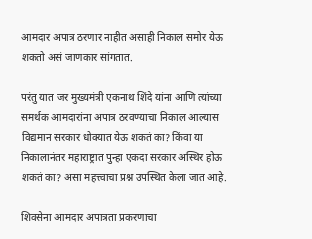आमदार अपात्र ठरणार नाहीत असाही निकाल समोर येऊ शकतो असं जाणकार सांगतात.

परंतु यात जर मुख्यमंत्री एकनाथ शिंदे यांना आणि त्यांच्या समर्थक आमदारांना अपात्र ठरवण्याचा निकाल आल्यास विद्यमान सरकार धोक्यात येऊ शकतं का? किंवा या निकालानंतर महाराष्ट्रात पुन्हा एकदा सरकार अस्थिर होऊ शकतं का? असा महत्त्वाचा प्रश्न उपस्थित केला जात आहे.

शिवसेना आमदार अपात्रता प्रकरणाचा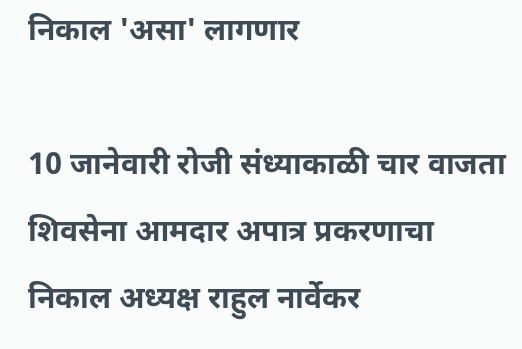निकाल 'असा' लागणार

10 जानेवारी रोजी संध्याकाळी चार वाजता शिवसेना आमदार अपात्र प्रकरणाचा निकाल अध्यक्ष राहुल नार्वेकर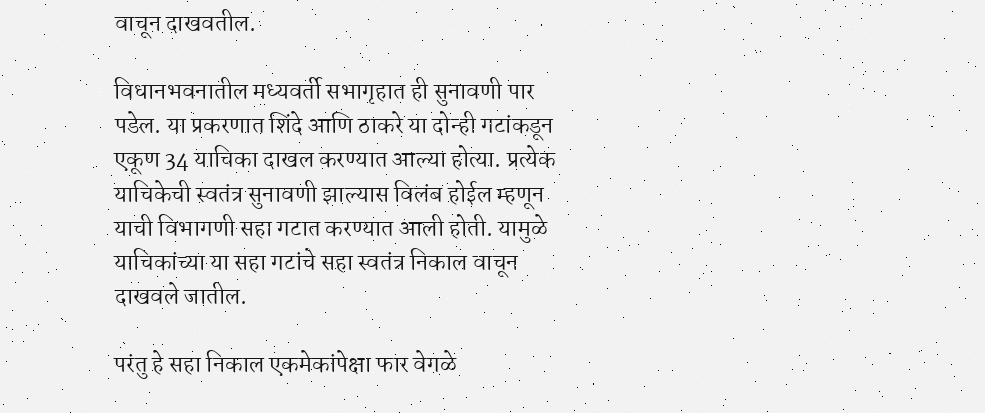वाचून दाखवतील.

विधानभवनातील मध्यवर्ती सभागृहात ही सुनावणी पार पडेल. या प्रकरणात शिंदे आणि ठाकरे या दोन्ही गटांकडून एकूण 34 याचिका दाखल करण्यात आल्या होत्या. प्रत्येक याचिकेची स्वतंत्र सुनावणी झाल्यास विलंब होईल म्हणून याची विभागणी सहा गटात करण्यात आली होती. यामुळे याचिकांच्या या सहा गटांचे सहा स्वतंत्र निकाल वाचून दाखवले जातील.

परंतु हे सहा निकाल एकमेकांपेक्षा फार वेगळे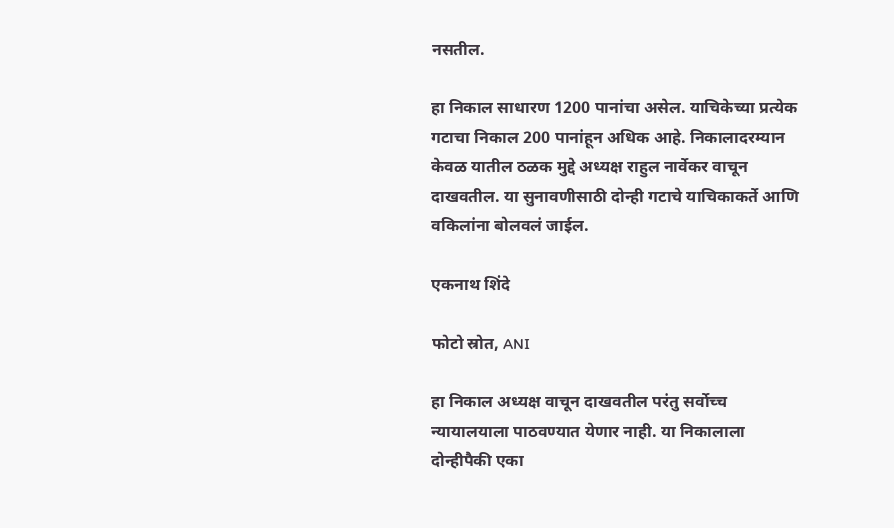नसतील.

हा निकाल साधारण 1200 पानांचा असेल. याचिकेच्या प्रत्येक गटाचा निकाल 200 पानांहून अधिक आहे. निकालादरम्यान केवळ यातील ठळक मुद्दे अध्यक्ष राहुल नार्वेकर वाचून दाखवतील. या सुनावणीसाठी दोन्ही गटाचे याचिकाकर्ते आणि वकिलांना बोलवलं जाईल.

एकनाथ शिंदे

फोटो स्रोत, ANI

हा निकाल अध्यक्ष वाचून दाखवतील परंतु सर्वोच्च न्यायालयाला पाठवण्यात येणार नाही. या निकालाला दोन्हीपैकी एका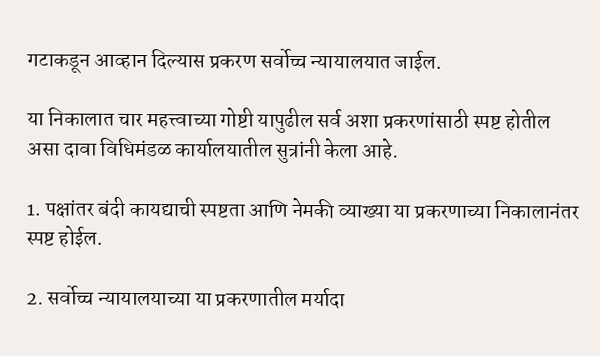गटाकडून आव्हान दिल्यास प्रकरण सर्वोच्च न्यायालयात जाईल.

या निकालात चार महत्त्वाच्या गोष्टी यापुढील सर्व अशा प्रकरणांसाठी स्पष्ट होतील असा दावा विधिमंडळ कार्यालयातील सुत्रांनी केला आहे.

1. पक्षांतर बंदी कायद्याची स्पष्टता आणि नेमकी व्याख्या या प्रकरणाच्या निकालानंतर स्पष्ट होईल.

2. सर्वोच्च न्यायालयाच्या या प्रकरणातील मर्यादा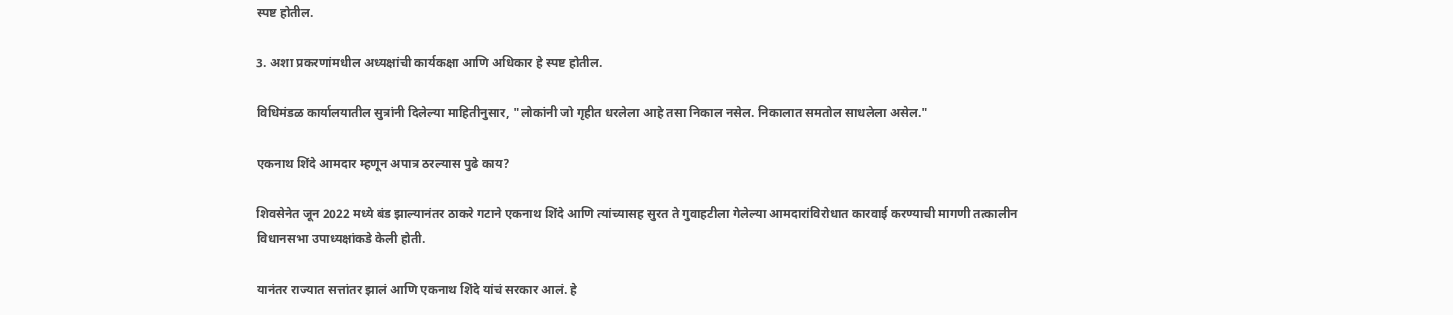स्पष्ट होतील.

3. अशा प्रकरणांमधील अध्यक्षांची कार्यकक्षा आणि अधिकार हे स्पष्ट होतील.

विधिमंडळ कार्यालयातील सुत्रांनी दिलेल्या माहितीनुसार, "लोकांनी जो गृहीत धरलेला आहे तसा निकाल नसेल. निकालात समतोल साधलेला असेल."

एकनाथ शिंदे आमदार म्हणून अपात्र ठरल्यास पुढे काय?

शिवसेनेत जून 2022 मध्ये बंड झाल्यानंतर ठाकरे गटाने एकनाथ शिंदे आणि त्यांच्यासह सुरत ते गुवाहटीला गेलेल्या आमदारांविरोधात कारवाई करण्याची मागणी तत्कालीन विधानसभा उपाध्यक्षांकडे केली होती.

यानंतर राज्यात सत्तांतर झालं आणि एकनाथ शिंदे यांचं सरकार आलं. हे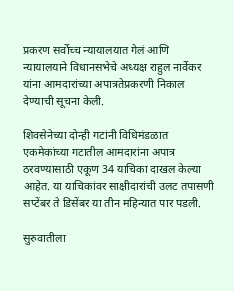प्रकरण सर्वोच्च न्यायालयात गेलं आणि न्यायालयाने विधानसभेचे अध्यक्ष राहुल नार्वेकर यांना आमदारांच्या अपात्रतेप्रकरणी निकाल देण्याची सूचना केली.

शिवसेनेच्या दोन्ही गटांनी विधिमंडळात एकमेकांच्या गटातील आमदारांना अपात्र ठरवण्यासाठी एकूण 34 याचिका दाखल केल्या आहेत. या याचिकांवर साक्षीदारांची उलट तपासणी सप्टेंबर ते डिसेंबर या तीन महिन्यात पार पडली.

सुरुवातीला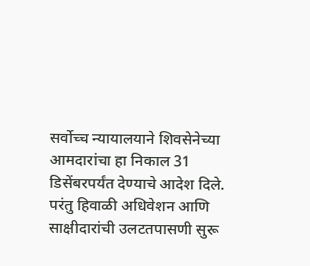सर्वोच्च न्यायालयाने शिवसेनेच्या आमदारांचा हा निकाल 31 डिसेंबरपर्यंत देण्याचे आदेश दिले. परंतु हिवाळी अधिवेशन आणि साक्षीदारांची उलटतपासणी सुरू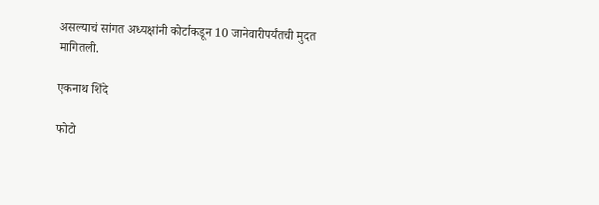असल्याचं सांगत अध्यक्षांनी कोर्टाकडून 10 जानेवारीपर्यंतची मुदत मागितली.

एकनाथ शिंदे

फोटो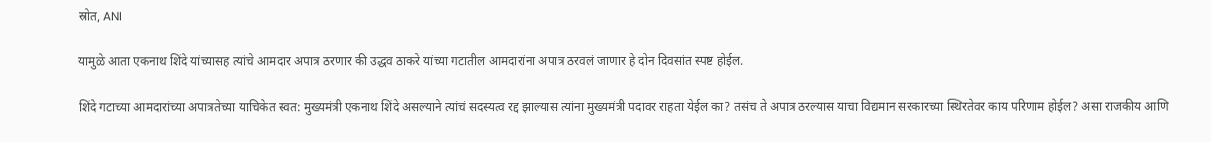स्रोत, ANI

यामुळे आता एकनाथ शिंदे यांच्यासह त्यांचे आमदार अपात्र ठरणार की उद्धव ठाकरे यांच्या गटातील आमदारांना अपात्र ठरवलं जाणार हे दोन दिवसांत स्पष्ट होईल.

शिंदे गटाच्या आमदारांच्या अपात्रतेच्या याचिकेत स्वत: मुख्यमंत्री एकनाथ शिंदे असल्याने त्यांचं सदस्यत्व रद्द झाल्यास त्यांना मुख्यमंत्री पदावर राहता येईल का? तसंच ते अपात्र ठरल्यास याचा विद्यमान सरकारच्या स्थिरतेवर काय परिणाम होईल? असा राजकीय आणि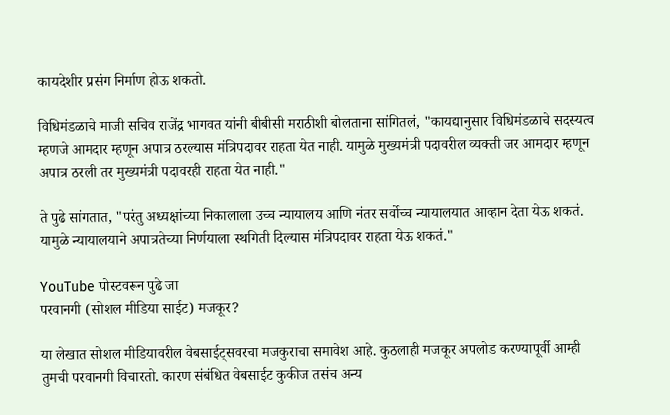कायदेशीर प्रसंग निर्माण होऊ शकतो.

विधिमंडळाचे माजी सचिव राजेंद्र भागवत यांनी बीबीसी मराठीशी बोलताना सांगितलं, "कायद्यानुसार विधिमंडळाचे सदस्यत्व म्हणजे आमदार म्हणून अपात्र ठरल्यास मंत्रिपदावर राहता येत नाही. यामुळे मुख्यमंत्री पदावरील व्यक्ती जर आमदार म्हणून अपात्र ठरली तर मुख्यमंत्री पदावरही राहता येत नाही."

ते पुढे सांगतात, "परंतु अध्यक्षांच्या निकालाला उच्च न्यायालय आणि नंतर सर्वोच्च न्यायालयात आव्हान देता येऊ शकतं. यामुळे न्यायालयाने अपात्रतेच्या निर्णयाला स्थगिती दिल्यास मंत्रिपदावर राहता येऊ शकतं."

YouTube पोस्टवरून पुढे जा
परवानगी (सोशल मीडिया साईट) मजकूर?

या लेखात सोशल मीडियावरील वेबसाईट्सवरचा मजकुराचा समावेश आहे. कुठलाही मजकूर अपलोड करण्यापूर्वी आम्ही तुमची परवानगी विचारतो. कारण संबंधित वेबसाईट कुकीज तसंच अन्य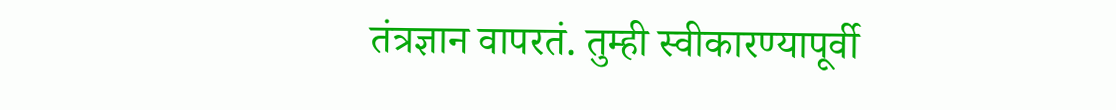तंत्रज्ञान वापरतं. तुम्ही स्वीकारण्यापूर्वी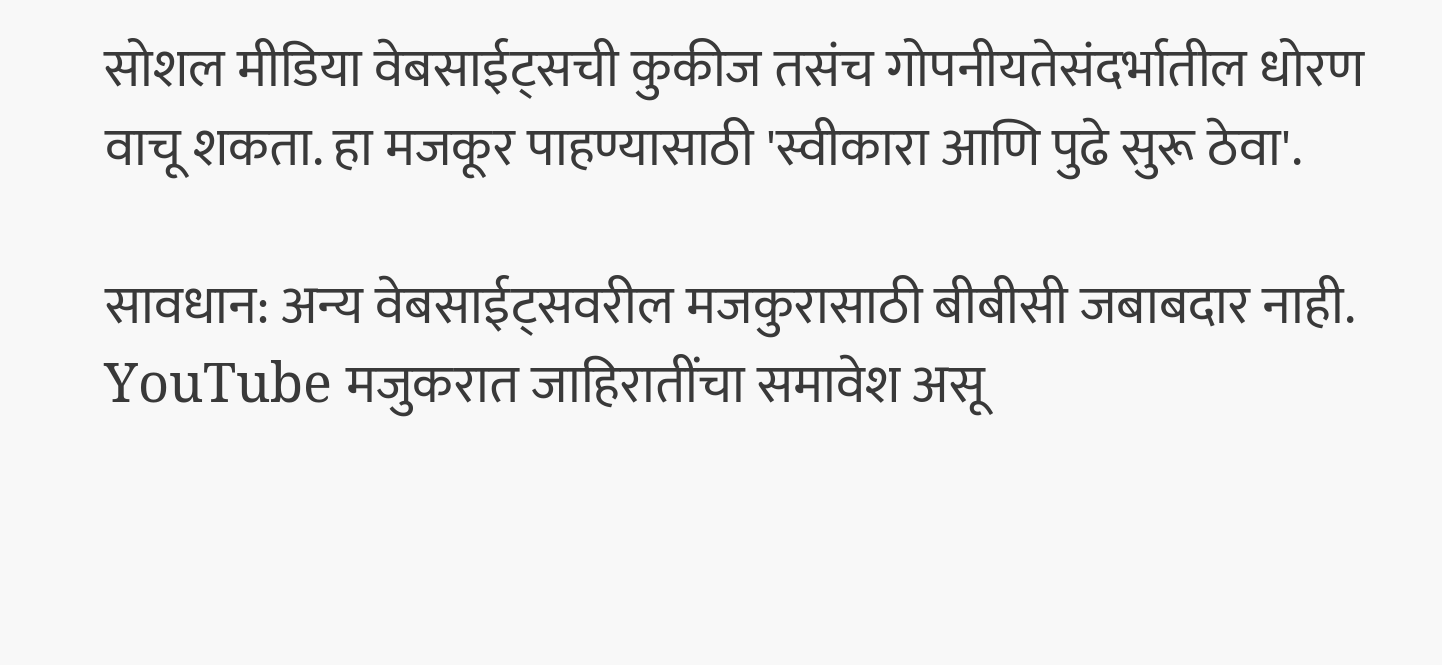सोशल मीडिया वेबसाईट्सची कुकीज तसंच गोपनीयतेसंदर्भातील धोरण वाचू शकता. हा मजकूर पाहण्यासाठी 'स्वीकारा आणि पुढे सुरू ठेवा'.

सावधान: अन्य वेबसाईट्सवरील मजकुरासाठी बीबीसी जबाबदार नाही. YouTube मजुकरात जाहिरातींचा समावेश असू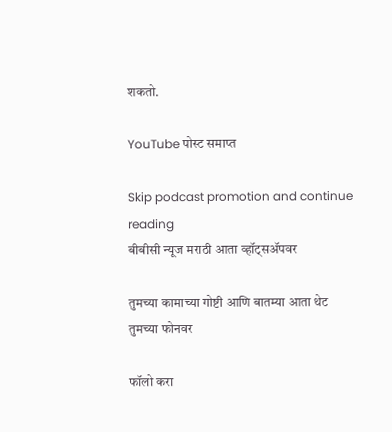शकतो.

YouTube पोस्ट समाप्त

Skip podcast promotion and continue reading
बीबीसी न्यूज मराठी आता व्हॉट्सॲपवर

तुमच्या कामाच्या गोष्टी आणि बातम्या आता थेट तुमच्या फोनवर

फॉलो करा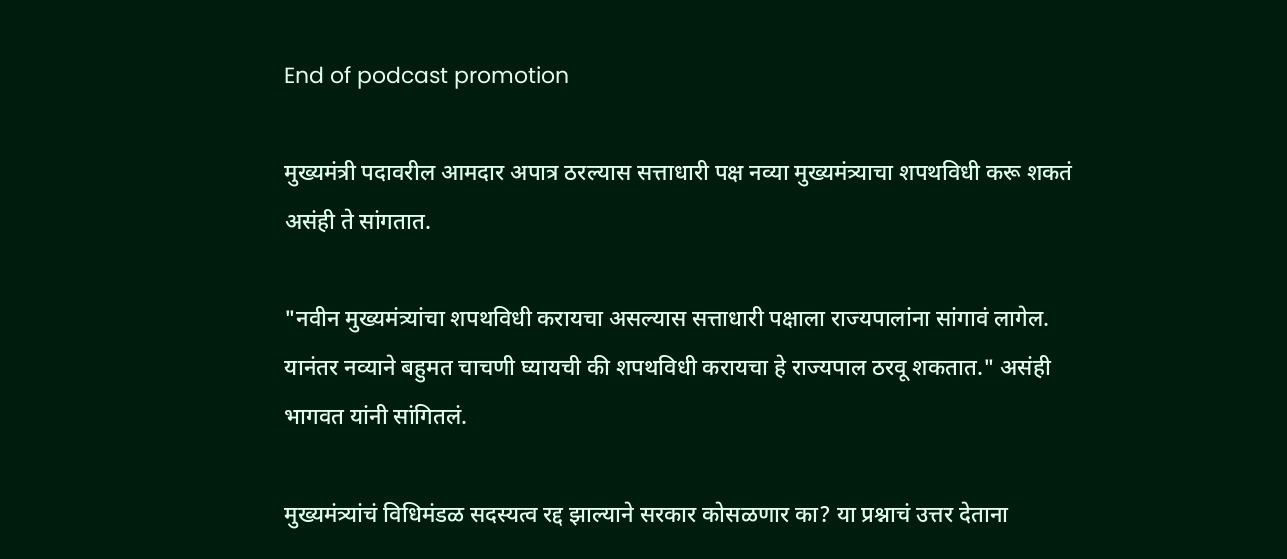End of podcast promotion

मुख्यमंत्री पदावरील आमदार अपात्र ठरल्यास सत्ताधारी पक्ष नव्या मुख्यमंत्र्याचा शपथविधी करू शकतं असंही ते सांगतात.

"नवीन मुख्यमंत्र्यांचा शपथविधी करायचा असल्यास सत्ताधारी पक्षाला राज्यपालांना सांगावं लागेल. यानंतर नव्याने बहुमत चाचणी घ्यायची की शपथविधी करायचा हे राज्यपाल ठरवू शकतात." असंही भागवत यांनी सांगितलं.

मुख्यमंत्र्यांचं विधिमंडळ सदस्यत्व रद्द झाल्याने सरकार कोसळणार का? या प्रश्नाचं उत्तर देताना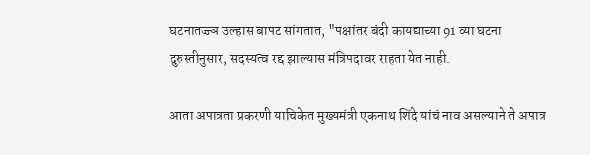घटनातज्ज्ञ उल्हास बापट सांगतात, "पक्षांतर बंदी कायद्याच्या 91 व्या घटना दुरुस्तीनुसार, सदस्यत्व रद्द झाल्यास मंत्रिपदावर राहता येत नाही.

आता अपात्रता प्रकरणी याचिकेत मुख्यमंत्री एकनाथ शिंदे यांचं नाव असल्याने ते अपात्र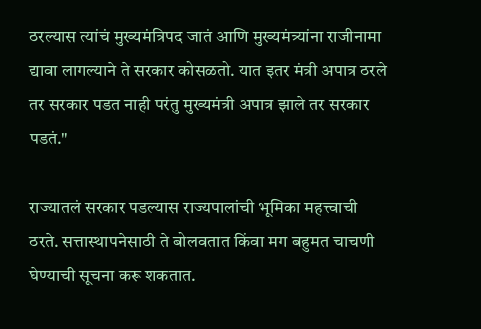ठरल्यास त्यांचं मुख्यमंत्रिपद जातं आणि मुख्यमंत्र्यांना राजीनामा द्यावा लागल्याने ते सरकार कोसळतो. यात इतर मंत्री अपात्र ठरले तर सरकार पडत नाही परंतु मुख्यमंत्री अपात्र झाले तर सरकार पडतं."

राज्यातलं सरकार पडल्यास राज्यपालांची भूमिका महत्त्वाची ठरते. सत्तास्थापनेसाठी ते बोलवतात किंवा मग बहुमत चाचणी घेण्याची सूचना करू शकतात.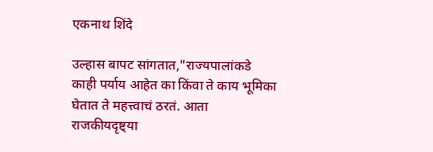एकनाथ शिंदे

उल्हास बापट सांगतात,"राज्यपालांकडे काही पर्याय आहेत का किंवा ते काय भूमिका घेतात ते महत्त्वाचं ठरतं. आता राजकीयदृष्ट्या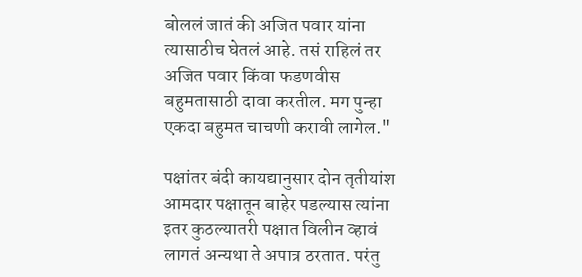बोललं जातं की अजित पवार यांना त्यासाठीच घेतलं आहे. तसं राहिलं तर अजित पवार किंवा फडणवीस बहुमतासाठी दावा करतील. मग पुन्हा एकदा बहुमत चाचणी करावी लागेल."

पक्षांतर बंदी कायद्यानुसार दोन तृतीयांश आमदार पक्षातून बाहेर पडल्यास त्यांना इतर कुठल्यातरी पक्षात विलीन व्हावं लागतं अन्यथा ते अपात्र ठरतात. परंतु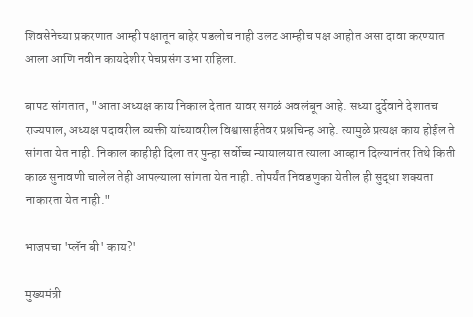शिवसेनेच्या प्रकरणात आम्ही पक्षातून बाहेर पडलोच नाही उलट आम्हीच पक्ष आहोत असा दावा करण्यात आला आणि नवीन कायदेशीर पेचप्रसंग उभा राहिला.

बापट सांगतात, "आता अध्यक्ष काय निकाल देतात यावर सगळं अवलंबून आहे. सध्या दुर्देवाने देशातच राज्यपाल, अध्यक्ष पदावरील व्यक्ती यांच्यावरील विश्वासार्हतेवर प्रश्नचिन्ह आहे. त्यामुळे प्रत्यक्ष काय होईल ते सांगता येत नाही. निकाल काहीही दिला तर पुन्हा सर्वोच्च न्यायालयात त्याला आव्हान दिल्यानंतर तिथे किती काळ सुनावणी चालेल तेही आपल्याला सांगता येत नाही. तोपर्यंत निवडणुका येतील ही सुद्धा शक्यता नाकारता येत नाही."

भाजपचा 'प्लॅन बी' काय?'

मुख्यमंत्री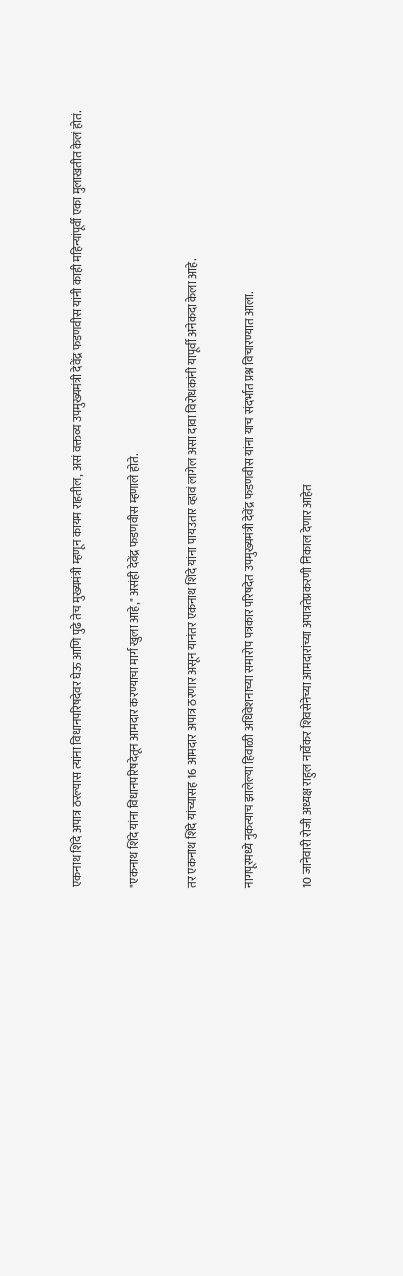एकनाथ शिंदे अपात्र ठरल्यास त्यांना विधानपरिषदेवर घेऊ आणि पुढे तेच मुख्यमंत्री म्हणून कायम राहतील, असं वक्तव्य उपमुख्यमंत्री देवेंद्र फडणवीस यांनी काही महिन्यांपूर्वी एका मुलाखतीत केलं होतं.

"एकनाथ शिंदे यांना विधानपरिषदेतून आमदार करण्याचा मार्ग खुला आहे," असंही देवेंद्र फडणवीस म्हणाले होते.

तर एकनाथ शिंदे यांच्यासह 16 आमदार अपात्र ठरणार असून यानंतर एकनाथ शिंदे यांना पायउतार व्हावं लागेल असा दावा विरोधकांनी यापूर्वी अनेकदा केला आहे.

नागपूरमध्ये नुकत्याच झालेल्या हिवाळी अधिवेशनाच्या समारोप पत्रकार परिषदेत उपमुख्यमंत्री देवेंद्र फडणवीस यांना याच संदर्भात प्रश्न विचारण्यात आला.

10 जानेवारी रोजी अध्यक्ष राहुल नार्वेकर शिवसेनेच्या आमदारांच्या अपात्रतेप्रकरणी निकाल देणार आहेत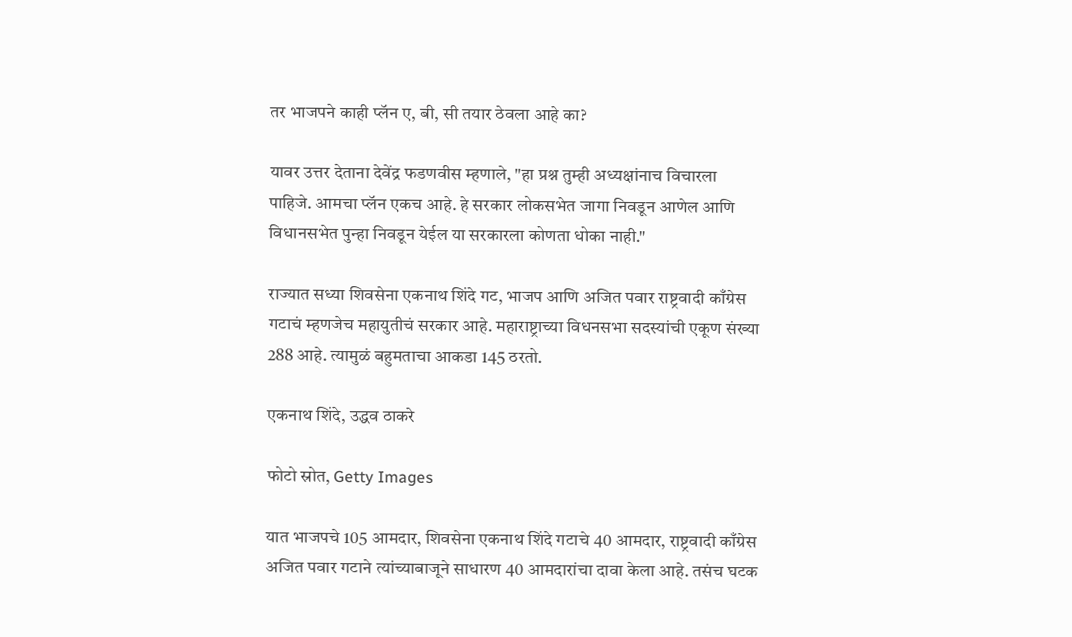तर भाजपने काही प्लॅन ए, बी, सी तयार ठेवला आहे का?

यावर उत्तर देताना देवेंद्र फडणवीस म्हणाले, "हा प्रश्न तुम्ही अध्यक्षांनाच विचारला पाहिजे. आमचा प्लॅन एकच आहे. हे सरकार लोकसभेत जागा निवडून आणेल आणि विधानसभेत पुन्हा निवडून येईल या सरकारला कोणता धोका नाही."

राज्यात सध्या शिवसेना एकनाथ शिंदे गट, भाजप आणि अजित पवार राष्ट्रवादी काँग्रेस गटाचं म्हणजेच महायुतीचं सरकार आहे. महाराष्ट्राच्या विधनसभा सदस्यांची एकूण संख्या 288 आहे. त्यामुळं बहुमताचा आकडा 145 ठरतो.

एकनाथ शिंदे, उद्धव ठाकरे

फोटो स्रोत, Getty Images

यात भाजपचे 105 आमदार, शिवसेना एकनाथ शिंदे गटाचे 40 आमदार, राष्ट्रवादी काँग्रेस अजित पवार गटाने त्यांच्याबाजूने साधारण 40 आमदारांचा दावा केला आहे. तसंच घटक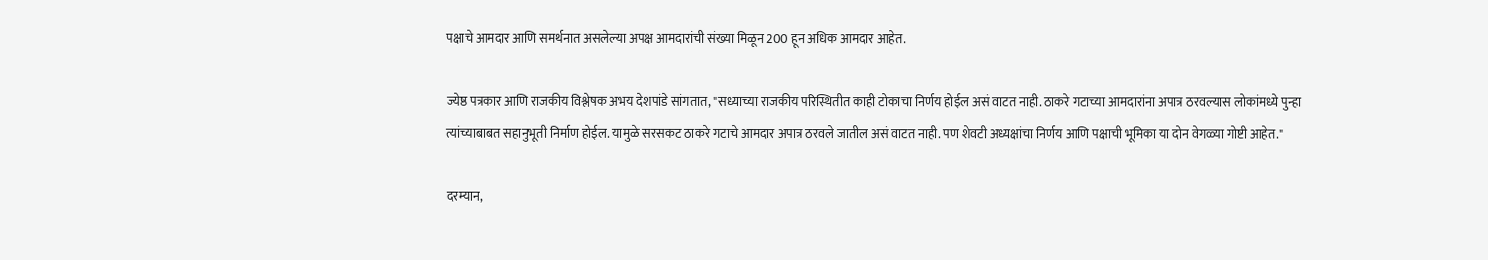पक्षाचे आमदार आणि समर्थनात असलेल्या अपक्ष आमदारांची संख्या मिळून 200 हून अधिक आमदार आहेत.

ज्येष्ठ पत्रकार आणि राजकीय विश्लेषक अभय देशपांडे सांगतात, "सध्याच्या राजकीय परिस्थितीत काही टोकाचा निर्णय होईल असं वाटत नाही. ठाकरे गटाच्या आमदारांना अपात्र ठरवल्यास लोकांमध्ये पुन्हा त्यांच्याबाबत सहानुभूती निर्माण होईल. यामुळे सरसकट ठाकरे गटाचे आमदार अपात्र ठरवले जातील असं वाटत नाही. पण शेवटी अध्यक्षांचा निर्णय आणि पक्षाची भूमिका या दोन वेगळ्या गोष्टी आहेत."

दरम्यान,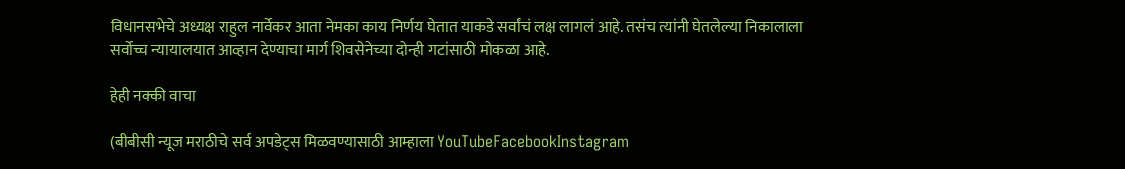विधानसभेचे अध्यक्ष राहुल नार्वेकर आता नेमका काय निर्णय घेतात याकडे सर्वांचं लक्ष लागलं आहे. तसंच त्यांनी घेतलेल्या निकालाला सर्वोच्च न्यायालयात आव्हान देण्याचा मार्ग शिवसेनेच्या दोन्ही गटांसाठी मोकळा आहे.

हेही नक्की वाचा

(बीबीसी न्यूज मराठीचे सर्व अपडेट्स मिळवण्यासाठी आम्हाला YouTubeFacebookInstagram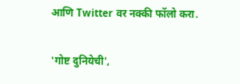आणि Twitter वर नक्की फॉलो करा.

'गोष्ट दुनियेची',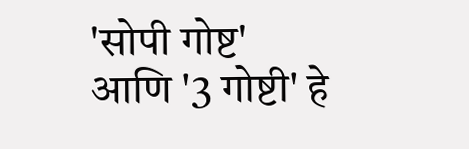'सोपी गोष्ट' आणि '3 गोष्टी' हे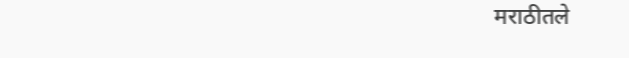मराठीतले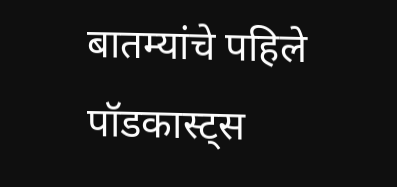बातम्यांचे पहिले पॉडकास्ट्स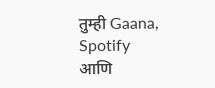तुम्ही Gaana, Spotify आणि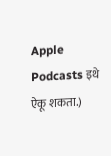Apple Podcasts इथे ऐकू शकता.)